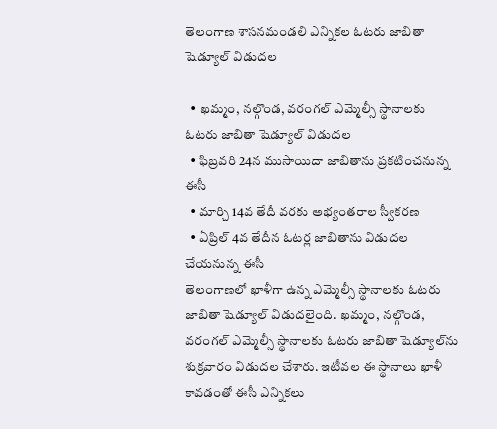తెలంగాణ శాసనమండలి ఎన్నికల ఓటరు జాబితా షెడ్యూల్ విడుదల

  • ఖమ్మం, నల్గొండ, వరంగల్ ఎమ్మెల్సీ స్థానాలకు ఓటరు జాబితా షెడ్యూల్ విడుదల
  • ఫిబ్రవరి 24న ముసాయిదా జాబితాను ప్రకటించనున్న ఈసీ
  • మార్చి 14వ తేదీ వరకు అభ్యంతరాల స్వీకరణ
  • ఏప్రిల్ 4వ తేదీన ఓటర్ల జాబితాను విడుదల చేయనున్న ఈసీ
తెలంగాణలో ఖాళీగా ఉన్న ఎమ్మెల్సీ స్థానాలకు ఓటరు జాబితా షెడ్యూల్ విడుదలైంది. ఖమ్మం, నల్గొండ, వరంగల్ ఎమ్మెల్సీ స్థానాలకు ఓటరు జాబితా షెడ్యూల్‌ను శుక్రవారం విడుదల చేశారు. ఇటీవల ఈ స్థానాలు ఖాళీ కావడంతో ఈసీ ఎన్నికలు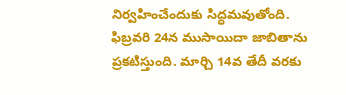నిర్వహించేందుకు సిద్ధమవుతోంది. ఫిబ్రవరి 24న ముసాయిదా జాబితాను ప్రకటిస్తుంది. మార్చి 14వ తేదీ వరకు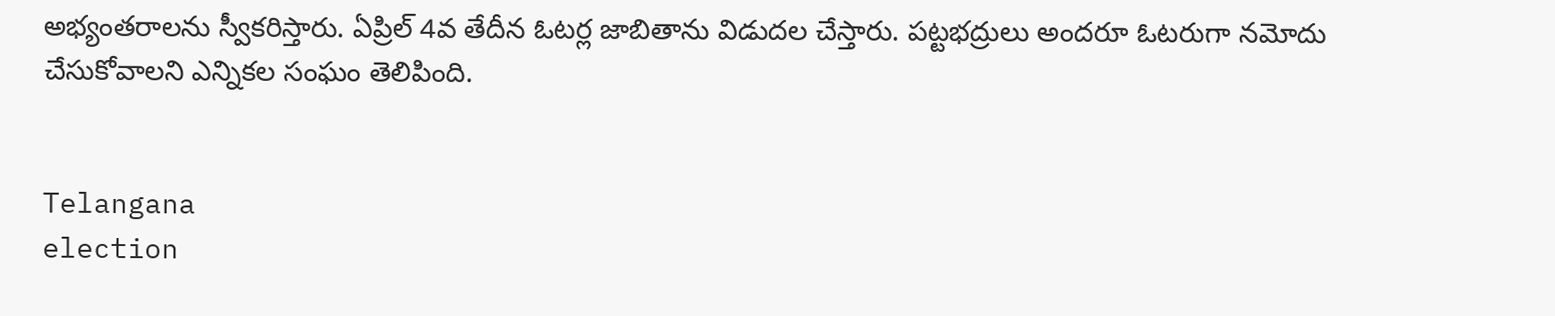అభ్యంతరాలను స్వీకరిస్తారు. ఏప్రిల్ 4వ తేదీన ఓటర్ల జాబితాను విడుదల చేస్తారు. పట్టభద్రులు అందరూ ఓటరుగా నమోదు చేసుకోవాలని ఎన్నికల సంఘం తెలిపింది.


Telangana
election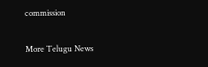commission

More Telugu News